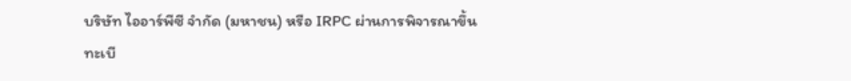บริษัท ไออาร์พีซี จำกัด (มหาชน) หรือ IRPC ผ่านการพิจารณาขึ้นทะเบี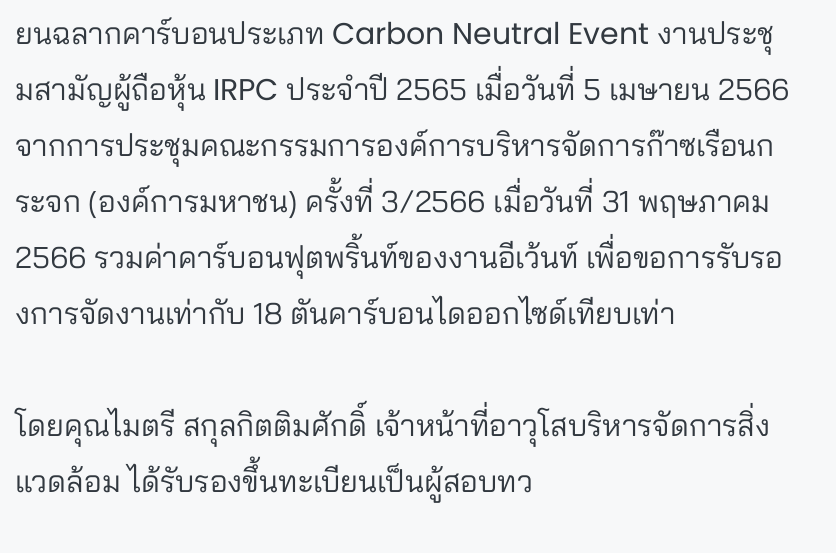ยนฉลากคาร์บอนประเภท Carbon Neutral Event งานประชุมสามัญผู้ถือหุ้น IRPC ประจำปี 2565 เมื่อวันที่ 5 เมษายน 2566 จากการประชุมคณะกรรมการองค์การบริหารจัดการก๊าซเรือนกระจก (องค์การมหาชน) ครั้งที่ 3/2566 เมื่อวันที่ 31 พฤษภาคม 2566 รวมค่าคาร์บอนฟุตพริ้นท์ของงานอีเว้นท์ เพื่อขอการรับรองการจัดงานเท่ากับ 18 ตันคาร์บอนไดออกไซด์เทียบเท่า

โดยคุณไมตรี สกุลกิตติมศักดิ์ เจ้าหน้าที่อาวุโสบริหารจัดการสิ่งแวดล้อม ได้รับรองขึ้นทะเบียนเป็นผู้สอบทว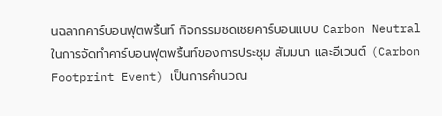นฉลากคาร์บอนฟุตพริ้นท์ กิจกรรมชดเชยคาร์บอนแบบ Carbon Neutral ในการจัดทำคาร์บอนฟุตพริ้นท์ของการประชุม สัมมนา และอีเวนต์ (Carbon Footprint Event) เป็นการคำนวณ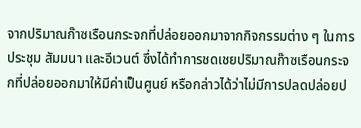จากปริมาณก๊าซเรือนกระจกที่ปล่อยออกมาจากกิจกรรมต่าง ๆ ในการประชุม สัมมนา และอีเวนต์ ซึ่งได้ทำการชดเชยปริมาณก๊าซเรือนกระจกที่ปล่อยออกมาให้มีค่าเป็นศูนย์ หรือกล่าวได้ว่าไม่มีการปลดปล่อยป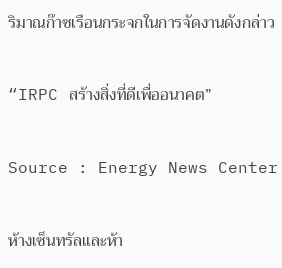ริมาณก๊าซเรือนกระจกในการจัดงานดังกล่าว

“IRPC สร้างสิ่งที่ดีเพื่ออนาคต”

Source : Energy News Center

ห้างเซ็นทรัลและห้า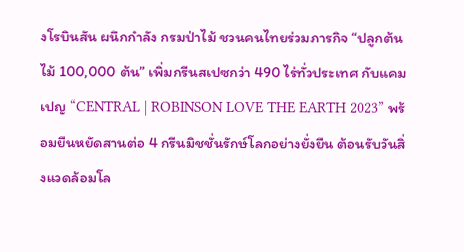งโรบินสัน ผนึกกำลัง กรมป่าไม้ ชวนคนไทยร่วมภารกิจ “ปลูกต้นไม้ 100,000 ต้น” เพิ่มกรีนสเปซกว่า 490 ไร่ทั่วประเทศ กับแคมเปญ “CENTRAL | ROBINSON LOVE THE EARTH 2023” พร้อมยืนหยัดสานต่อ 4 กรีนมิชชั่นรักษ์โลกอย่างยั่งยืน ต้อนรับวันสิ่งแวดล้อมโล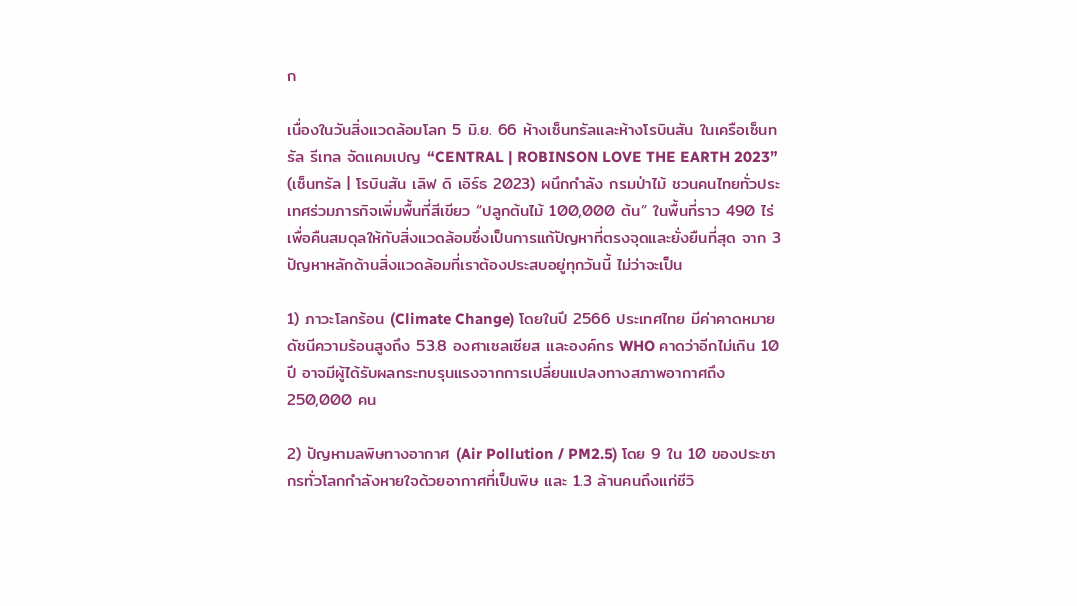ก

เนื่องในวันสิ่งแวดล้อมโลก 5 มิ.ย. 66 ห้างเซ็นทรัลและห้างโรบินสัน ในเครือเซ็นทรัล รีเทล จัดแคมเปญ “CENTRAL | ROBINSON LOVE THE EARTH 2023” (เซ็นทรัล | โรบินสัน เลิฟ ดิ เอิร์ธ 2023) ผนึกกำลัง กรมป่าไม้ ชวนคนไทยทั่วประเทศร่วมภารกิจเพิ่มพื้นที่สีเขียว “ปลูกต้นไม้ 100,000 ต้น” ในพื้นที่ราว 490 ไร่ เพื่อคืนสมดุลให้กับสิ่งแวดล้อมซึ่งเป็นการแก้ปัญหาที่ตรงจุดและยั่งยืนที่สุด จาก 3 ปัญหาหลักด้านสิ่งแวดล้อมที่เราต้องประสบอยู่ทุกวันนี้ ไม่ว่าจะเป็น

1) ภาวะโลกร้อน (Climate Change) โดยในปี 2566 ประเทศไทย มีค่าคาดหมายดัชนีความร้อนสูงถึง 53.8 องศาเซลเซียส และองค์กร WHO คาดว่าอีกไม่เกิน 10 ปี อาจมีผู้ได้รับผลกระทบรุนแรงจากการเปลี่ยนแปลงทางสภาพอากาศถึง 250,000 คน

2) ปัญหามลพิษทางอากาศ (Air Pollution / PM2.5) โดย 9 ใน 10 ของประชากรทั่วโลกกำลังหายใจด้วยอากาศที่เป็นพิษ และ 1.3 ล้านคนถึงแก่ชีวิ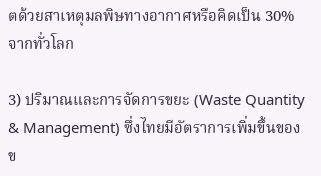ตด้วยสาเหตุมลพิษทางอากาศหรือคิดเป็น 30% จากทั่วโลก

3) ปริมาณและการจัดการขยะ (Waste Quantity & Management) ซึ่งไทยมีอัตราการเพิ่มขึ้นของข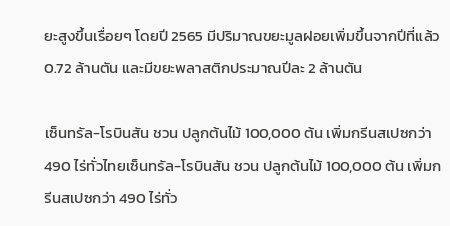ยะสูงขึ้นเรื่อยๆ โดยปี 2565 มีปริมาณขยะมูลฝอยเพิ่มขึ้นจากปีที่แล้ว 0.72 ล้านตัน และมีขยะพลาสติกประมาณปีละ 2 ล้านตัน

เซ็นทรัล-โรบินสัน ชวน ปลูกต้นไม้ 100,000 ต้น เพิ่มกรีนสเปซกว่า 490 ไร่ทั่วไทยเซ็นทรัล-โรบินสัน ชวน ปลูกต้นไม้ 100,000 ต้น เพิ่มกรีนสเปซกว่า 490 ไร่ทั่ว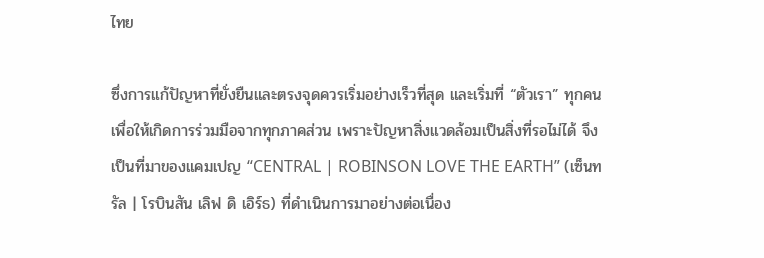ไทย

ซึ่งการแก้ปัญหาที่ยั่งยืนและตรงจุดควรเริ่มอย่างเร็วที่สุด และเริ่มที่ “ตัวเรา” ทุกคน เพื่อให้เกิดการร่วมมือจากทุกภาคส่วน เพราะปัญหาสิ่งแวดล้อมเป็นสิ่งที่รอไม่ได้ จึงเป็นที่มาของแคมเปญ “CENTRAL | ROBINSON LOVE THE EARTH” (เซ็นทรัล | โรบินสัน เลิฟ ดิ เอิร์ธ) ที่ดำเนินการมาอย่างต่อเนื่อง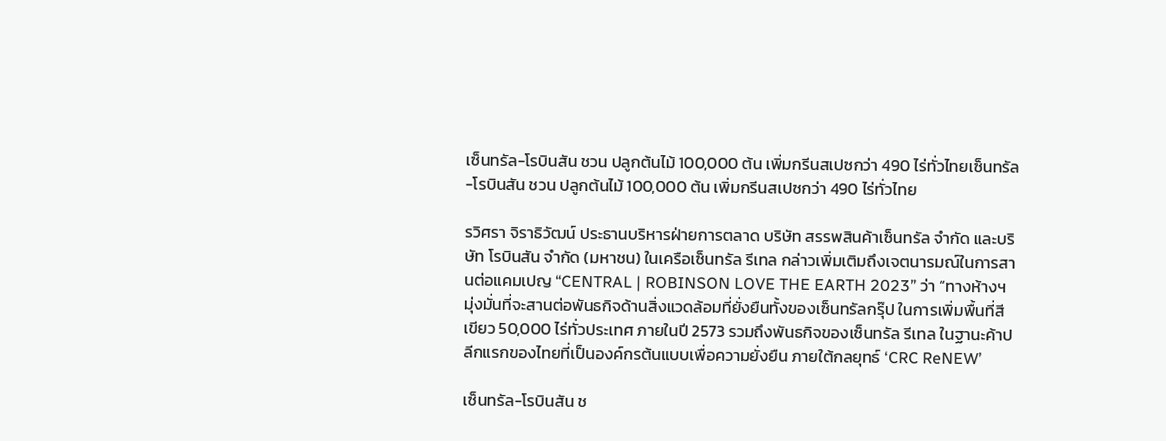เซ็นทรัล-โรบินสัน ชวน ปลูกต้นไม้ 100,000 ต้น เพิ่มกรีนสเปซกว่า 490 ไร่ทั่วไทยเซ็นทรัล-โรบินสัน ชวน ปลูกต้นไม้ 100,000 ต้น เพิ่มกรีนสเปซกว่า 490 ไร่ทั่วไทย

รวิศรา จิราธิวัฒน์ ประธานบริหารฝ่ายการตลาด บริษัท สรรพสินค้าเซ็นทรัล จำกัด และบริษัท โรบินสัน จำกัด (มหาชน) ในเครือเซ็นทรัล รีเทล กล่าวเพิ่มเติมถึงเจตนารมณ์ในการสานต่อแคมเปญ “CENTRAL | ROBINSON LOVE THE EARTH 2023” ว่า “ทางห้างฯ มุ่งมั่นที่จะสานต่อพันธกิจด้านสิ่งแวดล้อมที่ยั่งยืนทั้งของเซ็นทรัลกรุ๊ป ในการเพิ่มพื้นที่สีเขียว 50,000 ไร่ทั่วประเทศ ภายในปี 2573 รวมถึงพันธกิจของเซ็นทรัล รีเทล ในฐานะค้าปลีกแรกของไทยที่เป็นองค์กรต้นแบบเพื่อความยั่งยืน ภายใต้กลยุทธ์ ‘CRC ReNEW’

เซ็นทรัล-โรบินสัน ช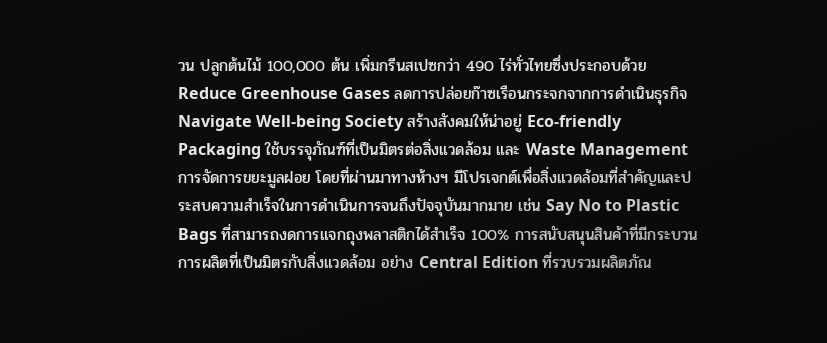วน ปลูกต้นไม้ 100,000 ต้น เพิ่มกรีนสเปซกว่า 490 ไร่ทั่วไทยซึ่งประกอบด้วย Reduce Greenhouse Gases ลดการปล่อยก๊าซเรือนกระจกจากการดำเนินธุรกิจ Navigate Well-being Society สร้างสังคมให้น่าอยู่ Eco-friendly Packaging ใช้บรรจุภัณฑ์ที่เป็นมิตรต่อสิ่งแวดล้อม และ Waste Management การจัดการขยะมูลฝอย โดยที่ผ่านมาทางห้างฯ มีโปรเจกต์เพื่อสิ่งแวดล้อมที่สำคัญและประสบความสำเร็จในการดำเนินการจนถึงปัจจุบันมากมาย เช่น Say No to Plastic Bags ที่สามารถงดการแจกถุงพลาสติกได้สำเร็จ 100% การสนับสนุนสินค้าที่มีกระบวนการผลิตที่เป็นมิตรกับสิ่งแวดล้อม อย่าง Central Edition ที่รวบรวมผลิตภัณ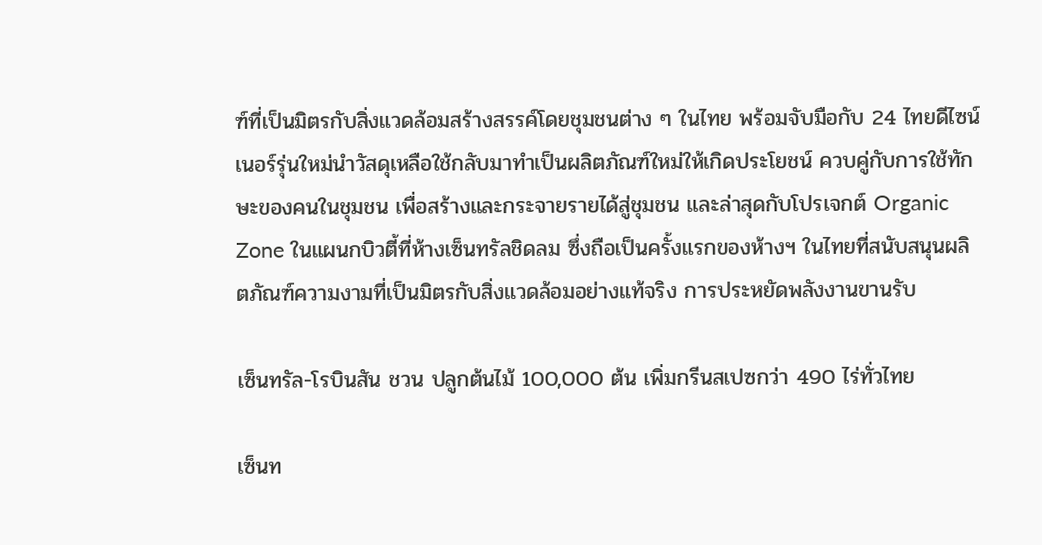ฑ์ที่เป็นมิตรกับสิ่งแวดล้อมสร้างสรรค์โดยชุมชนต่าง ๆ ในไทย พร้อมจับมือกับ 24 ไทยดีไซน์เนอร์รุ่นใหม่นำวัสดุเหลือใช้กลับมาทำเป็นผลิตภัณฑ์ใหม่ให้เกิดประโยชน์ ควบคู่กับการใช้ทักษะของคนในชุมชน เพื่อสร้างและกระจายรายได้สู่ชุมชน และล่าสุดกับโปรเจกต์ Organic Zone ในแผนกบิวตี้ที่ห้างเซ็นทรัลชิดลม ซึ่งถือเป็นครั้งแรกของห้างฯ ในไทยที่สนับสนุนผลิตภัณฑ์ความงามที่เป็นมิตรกับสิ่งแวดล้อมอย่างแท้จริง การประหยัดพลังงานขานรับ

เซ็นทรัล-โรบินสัน ชวน ปลูกต้นไม้ 100,000 ต้น เพิ่มกรีนสเปซกว่า 490 ไร่ทั่วไทย

เซ็นท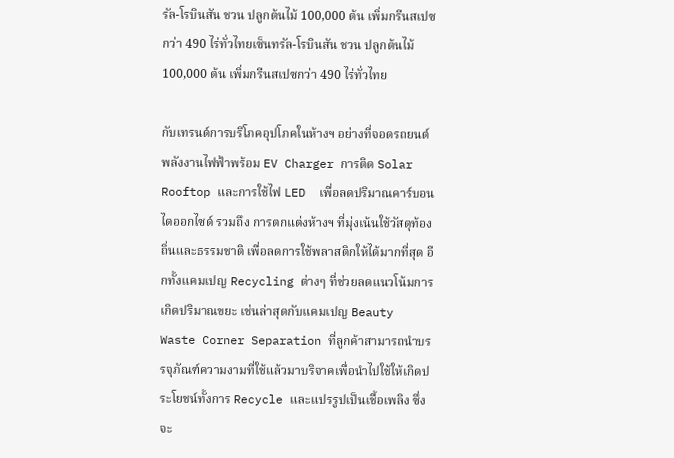รัล-โรบินสัน ชวน ปลูกต้นไม้ 100,000 ต้น เพิ่มกรีนสเปซกว่า 490 ไร่ทั่วไทยเซ็นทรัล-โรบินสัน ชวน ปลูกต้นไม้ 100,000 ต้น เพิ่มกรีนสเปซกว่า 490 ไร่ทั่วไทย

กับเทรนด์การบริโภคอุปโภคในห้างฯ อย่างที่จอดรถยนต์พลังงานไฟฟ้าพร้อม EV Charger การติด Solar Rooftop และการใช้ไฟ LED  เพื่อลดปริมาณคาร์บอนไดออกไซด์ รวมถึง การตกแต่งห้างฯ ที่มุ่งเน้นใช้วัสดุท้องถิ่นและธรรมชาติ เพื่อลดการใช้พลาสติกให้ได้มากที่สุด อีกทั้งแคมเปญ Recycling ต่างๆ ที่ช่วยลดแนวโน้มการเกิดปริมาณขยะ เช่นล่าสุดกับแคมเปญ Beauty Waste Corner Separation ที่ลูกค้าสามารถนำบรรจุภัณฑ์ความงามที่ใช้แล้วมาบริจาคเพื่อนำไปใช้ให้เกิดประโยชน์ทั้งการ Recycle และแปรรูปเป็นเชื้อเพลิง ซึ่งจะ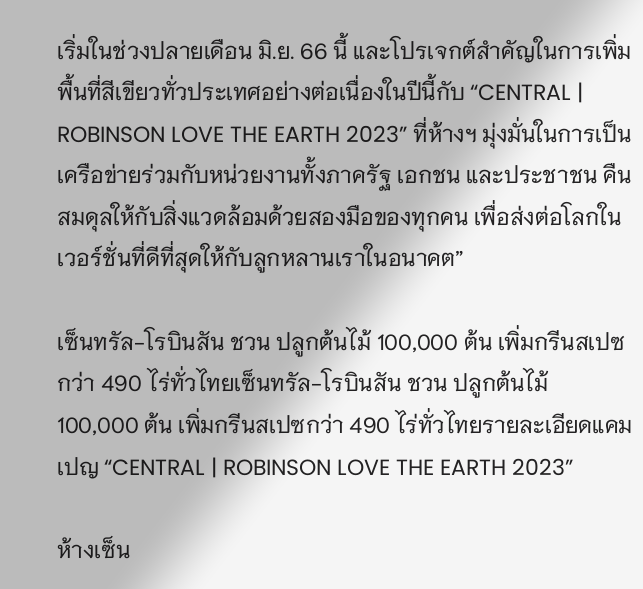เริ่มในช่วงปลายเดือน มิ.ย. 66 นี้ และโปรเจกต์สำคัญในการเพิ่มพื้นที่สีเขียวทั่วประเทศอย่างต่อเนื่องในปีนี้กับ “CENTRAL | ROBINSON LOVE THE EARTH 2023” ที่ห้างฯ มุ่งมั่นในการเป็นเครือข่ายร่วมกับหน่วยงานทั้งภาครัฐ เอกชน และประชาชน คืนสมดุลให้กับสิ่งแวดล้อมด้วยสองมือของทุกคน เพื่อส่งต่อโลกในเวอร์ชั่นที่ดีที่สุดให้กับลูกหลานเราในอนาคต”

เซ็นทรัล-โรบินสัน ชวน ปลูกต้นไม้ 100,000 ต้น เพิ่มกรีนสเปซกว่า 490 ไร่ทั่วไทยเซ็นทรัล-โรบินสัน ชวน ปลูกต้นไม้ 100,000 ต้น เพิ่มกรีนสเปซกว่า 490 ไร่ทั่วไทยรายละเอียดแคมเปญ “CENTRAL | ROBINSON LOVE THE EARTH 2023”

ห้างเซ็น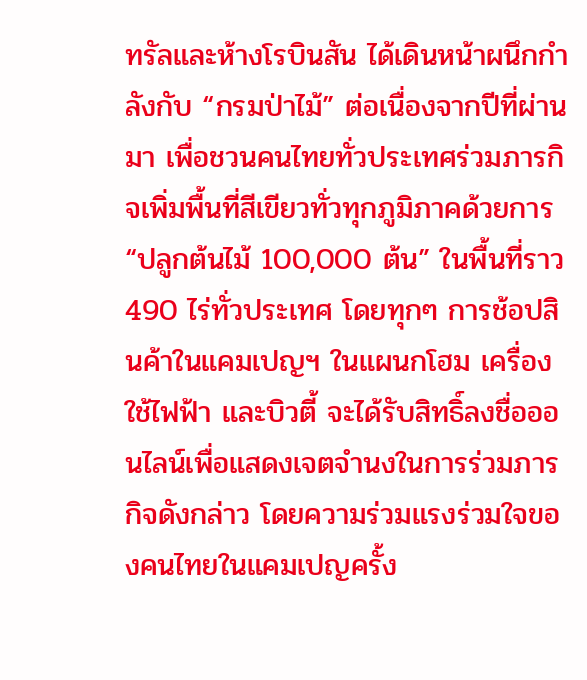ทรัลและห้างโรบินสัน ได้เดินหน้าผนึกกำลังกับ “กรมป่าไม้” ต่อเนื่องจากปีที่ผ่านมา เพื่อชวนคนไทยทั่วประเทศร่วมภารกิจเพิ่มพื้นที่สีเขียวทั่วทุกภูมิภาคด้วยการ “ปลูกต้นไม้ 100,000 ต้น” ในพื้นที่ราว 490 ไร่ทั่วประเทศ โดยทุกๆ การช้อปสินค้าในแคมเปญฯ ในแผนกโฮม เครื่องใช้ไฟฟ้า และบิวตี้ จะได้รับสิทธิ์ลงชื่อออนไลน์เพื่อแสดงเจตจำนงในการร่วมภารกิจดังกล่าว โดยความร่วมแรงร่วมใจของคนไทยในแคมเปญครั้ง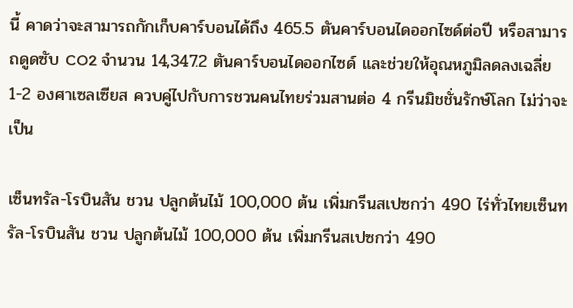นี้ คาดว่าจะสามารถกักเก็บคาร์บอนได้ถึง 465.5 ตันคาร์บอนไดออกไซด์ต่อปี หรือสามารถดูดซับ CO2 จำนวน 14,347.2 ตันคาร์บอนไดออกไซด์ และช่วยให้อุณหภูมิลดลงเฉลี่ย 1-2 องศาเซลเซียส ควบคู่ไปกับการชวนคนไทยร่วมสานต่อ 4 กรีนมิชชั่นรักษ์โลก ไม่ว่าจะเป็น

เซ็นทรัล-โรบินสัน ชวน ปลูกต้นไม้ 100,000 ต้น เพิ่มกรีนสเปซกว่า 490 ไร่ทั่วไทยเซ็นทรัล-โรบินสัน ชวน ปลูกต้นไม้ 100,000 ต้น เพิ่มกรีนสเปซกว่า 490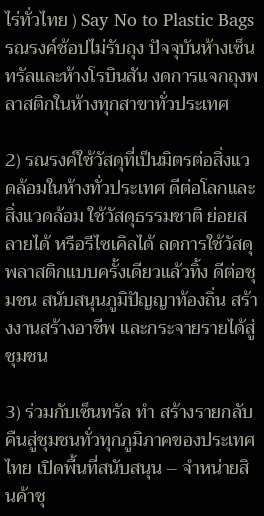ไร่ทั่วไทย ) Say No to Plastic Bags รณรงค์ช้อปไม่รับถุง ปัจจุบันห้างเซ็นทรัลและห้างโรบินสัน งดการแจกถุงพลาสติกในห้างทุกสาขาทั่วประเทศ

2) รณรงค์ใช้วัสดุที่เป็นมิตรต่อสิ่งแวดล้อมในห้างทั่วประเทศ ดีต่อโลกและสิ่งแวดล้อม ใช้วัสดุธรรมชาติ ย่อยสลายได้ หรือรีไซเคิลได้ ลดการใช้วัสดุพลาสติกแบบครั้งเดียวแล้วทิ้ง ดีต่อชุมชน สนับสนุนภูมิปัญญาท้องถิ่น สร้างงานสร้างอาชีพ และกระจายรายได้สู่ชุมชน

3) ร่วมกับเซ็นทรัล ทำ สร้างรายกลับคืนสู่ชุมชนทั่วทุกภูมิภาคของประเทศไทย เปิดพื้นที่สนับสนุน – จำหน่ายสินค้าชุ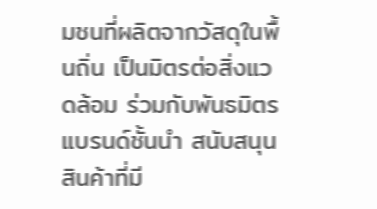มชนที่ผลิตจากวัสดุในพื้นถิ่น เป็นมิตรต่อสิ่งแวดล้อม ร่วมกับพันธมิตรแบรนด์ชั้นนำ สนับสนุนสินค้าที่มี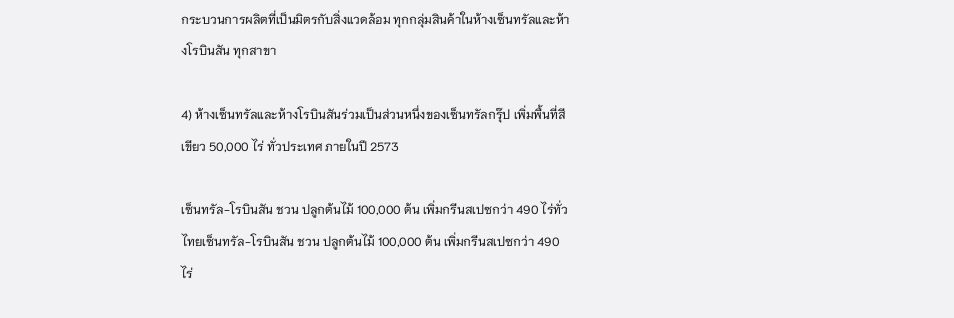กระบวนการผลิตที่เป็นมิตรกับสิ่งแวดล้อม ทุกกลุ่มสินค้าในห้างเซ็นทรัลและห้างโรบินสัน ทุกสาขา

4) ห้างเซ็นทรัลและห้างโรบินสันร่วมเป็นส่วนหนึ่งของเซ็นทรัลกรุ๊ป เพิ่มพื้นที่สีเขียว 50,000 ไร่ ทั่วประเทศ ภายในปี 2573

เซ็นทรัล-โรบินสัน ชวน ปลูกต้นไม้ 100,000 ต้น เพิ่มกรีนสเปซกว่า 490 ไร่ทั่วไทยเซ็นทรัล-โรบินสัน ชวน ปลูกต้นไม้ 100,000 ต้น เพิ่มกรีนสเปซกว่า 490 ไร่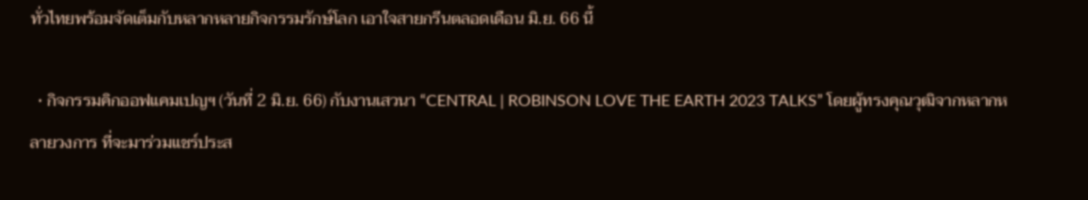ทั่วไทยพร้อมจัดเต็มกับหลากหลายกิจกรรมรักษ์โลก เอาใจสายกรีนตลอดเดือน มิ.ย. 66 นี้

  • กิจกรรมคิกออฟแคมเปญฯ (วันที่ 2 มิ.ย. 66) กับงานเสวนา “CENTRAL | ROBINSON LOVE THE EARTH 2023 TALKS” โดยผู้ทรงคุณวุฒิจากหลากหลายวงการ ที่จะมาร่วมแชร์ประส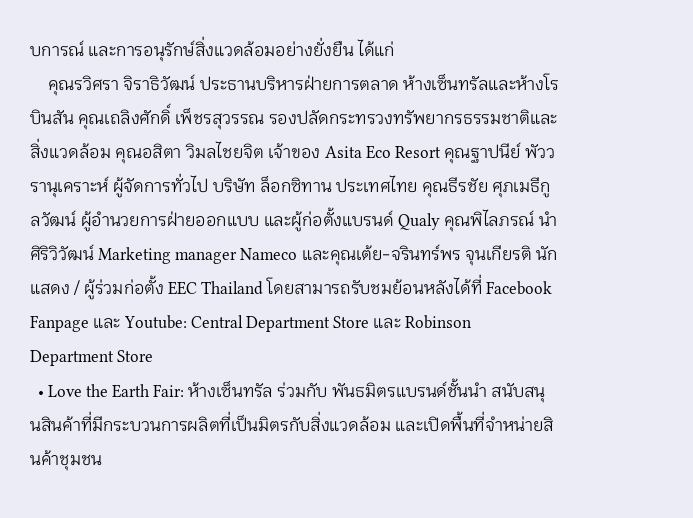บการณ์ และการอนุรักษ์สิ่งแวดล้อมอย่างยั่งยืน ได้แก่
    คุณรวิศรา จิราธิวัฒน์ ประธานบริหารฝ่ายการตลาด ห้างเซ็นทรัลและห้างโรบินสัน คุณเถลิงศักดิ์ เพ็ชรสุวรรณ รองปลัดกระทรวงทรัพยากรธรรมชาติและสิ่งแวดล้อม คุณอสิตา วิมลไชยจิต เจ้าของ Asita Eco Resort คุณฐาปนีย์ พัววรานุเคราะห์ ผู้จัดการทั่วไป บริษัท ล็อกซิทาน ประเทศไทย คุณธีรชัย ศุภเมธีกูลวัฒน์ ผู้อำนวยการฝ่ายออกแบบ และผู้ก่อตั้งแบรนด์ Qualy คุณพิไลภรณ์ นำศิริวิวัฒน์ Marketing manager Nameco และคุณเต้ย-จรินทร์พร จุนเกียรติ นักแสดง / ผู้ร่วมก่อตั้ง EEC Thailand โดยสามารถรับชมย้อนหลังได้ที่ Facebook Fanpage และ Youtube: Central Department Store และ Robinson Department Store
  • Love the Earth Fair: ห้างเซ็นทรัล ร่วมกับ พันธมิตรแบรนด์ชั้นนำ สนับสนุนสินค้าที่มีกระบวนการผลิตที่เป็นมิตรกับสิ่งแวดล้อม และเปิดพื้นที่จำหน่ายสินค้าชุมชน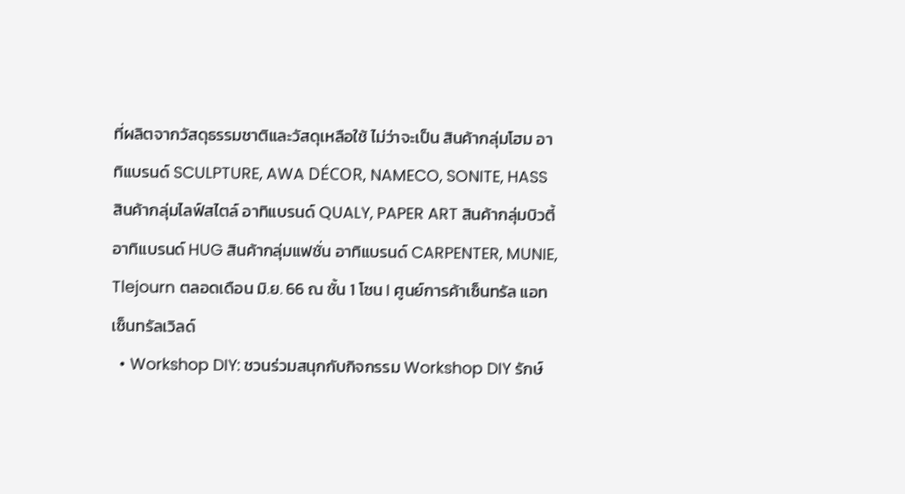ที่ผลิตจากวัสดุธรรมชาติและวัสดุเหลือใช้ ไม่ว่าจะเป็น สินค้ากลุ่มโฮม อาทิแบรนด์ SCULPTURE, AWA DÉCOR, NAMECO, SONITE, HASS สินค้ากลุ่มไลฟ์สไตล์ อาทิแบรนด์ QUALY, PAPER ART สินค้ากลุ่มบิวตี้ อาทิแบรนด์ HUG สินค้ากลุ่มแฟชั่น อาทิแบรนด์ CARPENTER, MUNIE, Tlejourn ตลอดเดือน มิ.ย. 66 ณ ชั้น 1 โซน I ศูนย์การค้าเซ็นทรัล แอท เซ็นทรัลเวิลด์
  • Workshop DIY: ชวนร่วมสนุกกับกิจกรรม Workshop DIY รักษ์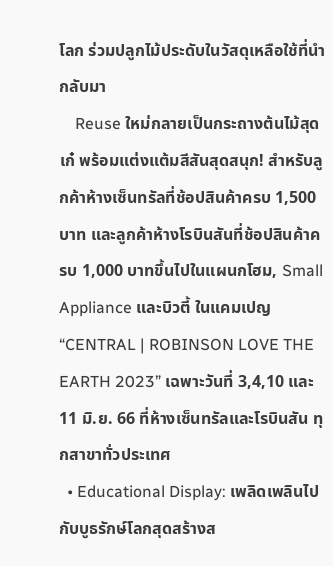โลก ร่วมปลูกไม้ประดับในวัสดุเหลือใช้ที่นำกลับมา
    Reuse ใหม่กลายเป็นกระถางต้นไม้สุดเก๋ พร้อมแต่งแต้มสีสันสุดสนุก! สำหรับลูกค้าห้างเซ็นทรัลที่ช้อปสินค้าครบ 1,500 บาท และลูกค้าห้างโรบินสันที่ช้อปสินค้าครบ 1,000 บาทขึ้นไปในแผนกโฮม, Small Appliance และบิวตี้ ในแคมเปญ  “CENTRAL | ROBINSON LOVE THE EARTH 2023” เฉพาะวันที่ 3,4,10 และ 11 มิ.ย. 66 ที่ห้างเซ็นทรัลและโรบินสัน ทุกสาขาทั่วประเทศ
  • Educational Display: เพลิดเพลินไปกับบูธรักษ์โลกสุดสร้างส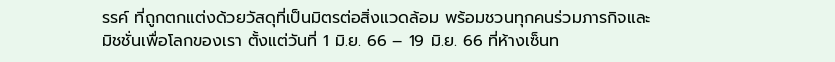รรค์ ที่ถูกตกแต่งด้วยวัสดุที่เป็นมิตรต่อสิ่งแวดล้อม พร้อมชวนทุกคนร่วมภารกิจและมิชชั่นเพื่อโลกของเรา ตั้งแต่วันที่ 1 มิ.ย. 66 – 19 มิ.ย. 66 ที่ห้างเซ็นท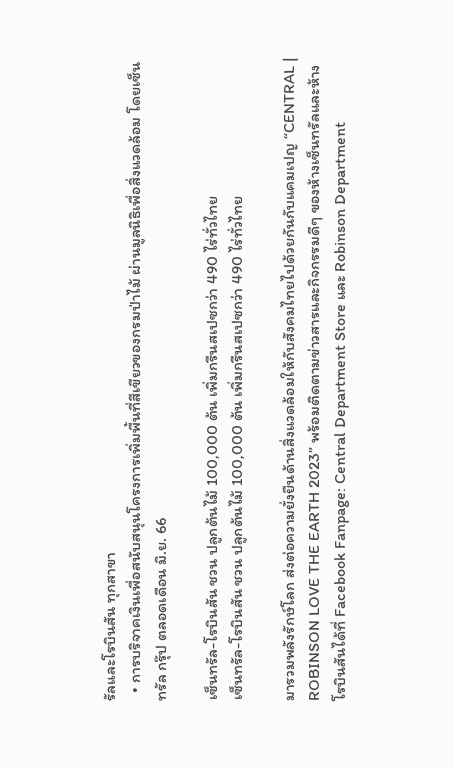รัลและโรบินสัน ทุกสาขา
  • การบริจาคเงินเพื่อสนับสนุนโครงการเพิ่มพื้นที่สีเขียวของกรมป่าไม้ ผ่านมูลนิธิเพื่อสิ่งแวดล้อม โดยเซ็นทรัล กรุ๊ป ตลอดเดือน มิ.ย. 66

เซ็นทรัล-โรบินสัน ชวน ปลูกต้นไม้ 100,000 ต้น เพิ่มกรีนสเปซกว่า 490 ไร่ทั่วไทย
เซ็นทรัล-โรบินสัน ชวน ปลูกต้นไม้ 100,000 ต้น เพิ่มกรีนสเปซกว่า 490 ไร่ทั่วไทย

มารวมพลังรักษ์โลก ส่งต่อความยั่งยืนด้านสิ่งแวดล้อมให้กับสังคมไทยไปด้วยกันกับแคมเปญ “CENTRAL | ROBINSON LOVE THE EARTH 2023” พร้อมติดตามข่าวสารและกิจกรรมดีๆ ของห้างเซ็นทรัลและห้างโรบินสันได้ที่ Facebook Fanpage: Central Department Store และ Robinson Department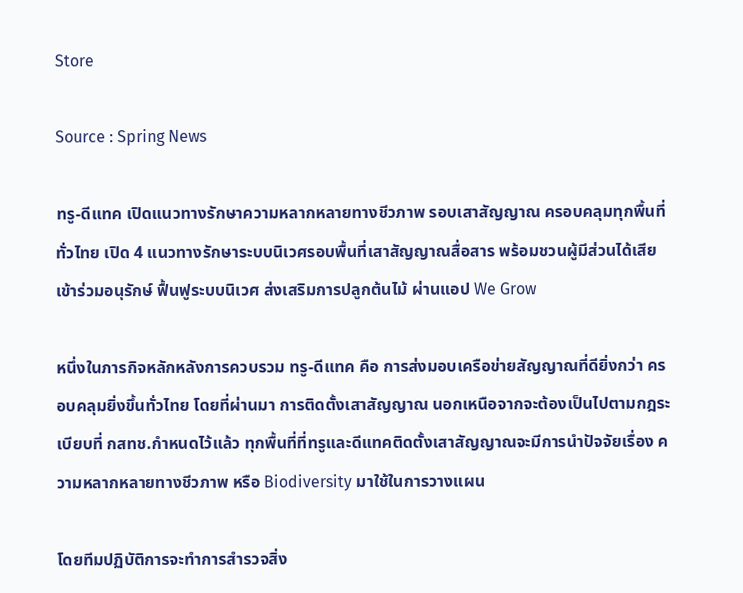Store

Source : Spring News

ทรู-ดีแทค เปิดแนวทางรักษาความหลากหลายทางชีวภาพ รอบเสาสัญญาณ ครอบคลุมทุกพื้นที่ทั่วไทย เปิด 4 แนวทางรักษาระบบนิเวศรอบพื้นที่เสาสัญญาณสื่อสาร พร้อมชวนผู้มีส่วนได้เสียเข้าร่วมอนุรักษ์ ฟื้นฟูระบบนิเวศ ส่งเสริมการปลูกต้นไม้ ผ่านแอป We Grow

หนึ่งในภารกิจหลักหลังการควบรวม ทรู-ดีแทค คือ การส่งมอบเครือข่ายสัญญาณที่ดียิ่งกว่า ครอบคลุมยิ่งขึ้นทั่วไทย โดยที่ผ่านมา การติดตั้งเสาสัญญาณ นอกเหนือจากจะต้องเป็นไปตามกฎระเบียบที่ กสทช.กำหนดไว้แล้ว ทุกพื้นที่ที่ทรูและดีแทคติดตั้งเสาสัญญาณจะมีการนำปัจจัยเรื่อง ความหลากหลายทางชีวภาพ หรือ Biodiversity มาใช้ในการวางแผน

โดยทีมปฏิบัติการจะทำการสำรวจสิ่ง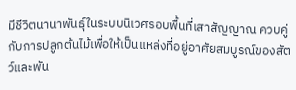มีชีวิตนานาพันธุ์ในระบบนิเวศรอบพื้นที่เสาสัญญาณ ควบคู่กับการปลูกต้นไม้เพื่อให้เป็นแหล่งที่อยู่อาศัยสมบูรณ์ของสัตว์และพัน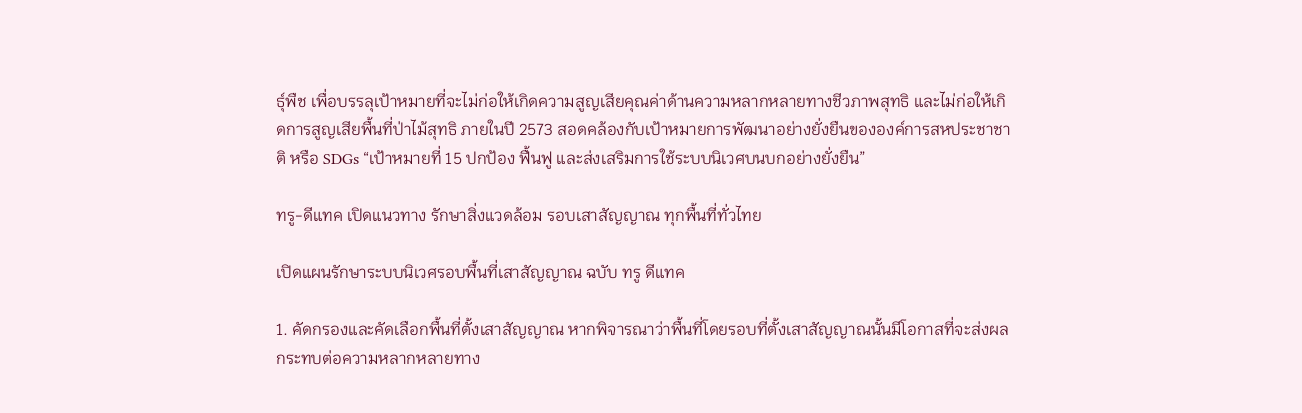ธุ์พืช เพื่อบรรลุเป้าหมายที่จะไม่ก่อให้เกิดความสูญเสียคุณค่าด้านความหลากหลายทางชีวภาพสุทธิ และไม่ก่อให้เกิดการสูญเสียพื้นที่ป่าไม้สุทธิ ภายในปี 2573 สอดคล้องกับเป้าหมายการพัฒนาอย่างยั่งยืนขององค์การสหประชาชาติ หรือ SDGs “เป้าหมายที่ 15 ปกป้อง ฟื้นฟู และส่งเสริมการใช้ระบบนิเวศบนบกอย่างยั่งยืน”

ทรู-ดีแทค เปิดแนวทาง รักษาสิ่งแวดล้อม รอบเสาสัญญาณ ทุกพื้นที่ทั่วไทย

เปิดแผนรักษาระบบนิเวศรอบพื้นที่เสาสัญญาณ ฉบับ ทรู ดีแทค

1. คัดกรองและคัดเลือกพื้นที่ตั้งเสาสัญญาณ หากพิจารณาว่าพื้นที่โดยรอบที่ตั้งเสาสัญญาณนั้นมีโอกาสที่จะส่งผลกระทบต่อความหลากหลายทาง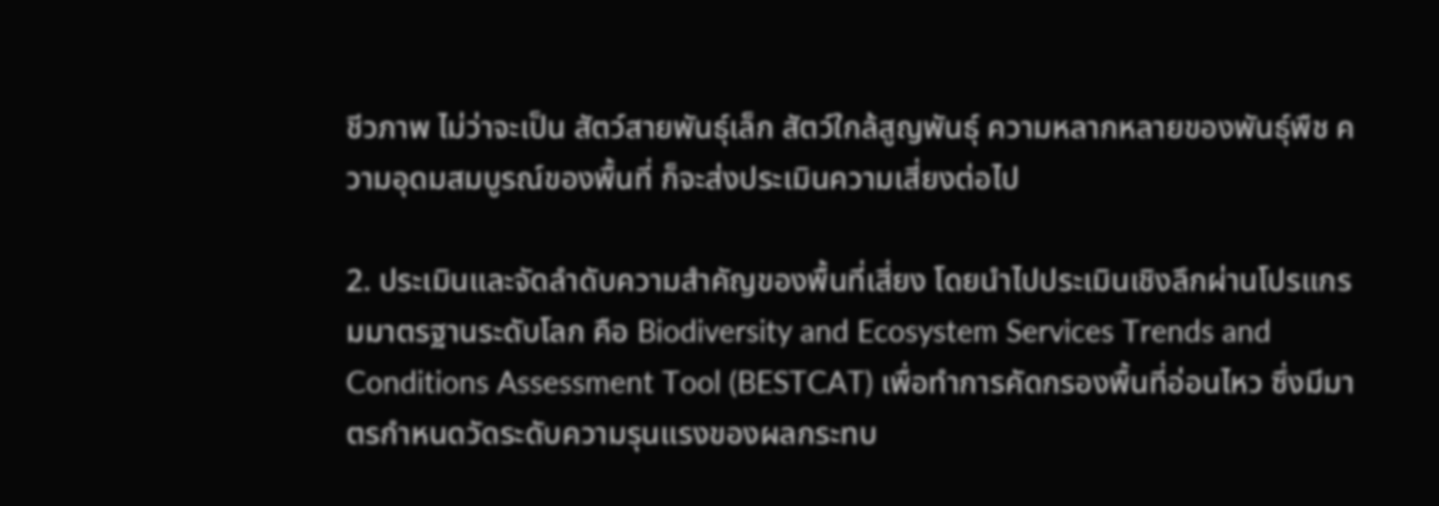ชีวภาพ ไม่ว่าจะเป็น สัตว์สายพันธุ์เล็ก สัตว์ใกล้สูญพันธุ์ ความหลากหลายของพันธุ์พืช ความอุดมสมบูรณ์ของพื้นที่ ก็จะส่งประเมินความเสี่ยงต่อไป

2. ประเมินและจัดลำดับความสำคัญของพื้นที่เสี่ยง โดยนำไปประเมินเชิงลึกผ่านโปรแกรมมาตรฐานระดับโลก คือ Biodiversity and Ecosystem Services Trends and Conditions Assessment Tool (BESTCAT) เพื่อทำการคัดกรองพื้นที่อ่อนไหว ซึ่งมีมาตรกำหนดวัดระดับความรุนแรงของผลกระทบ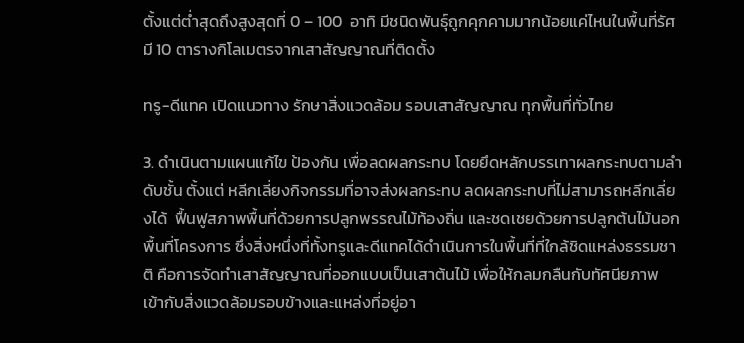ตั้งแต่ต่ำสุดถึงสูงสุดที่ 0 – 100  อาทิ มีชนิดพันธุ์ถูกคุกคามมากน้อยแค่ไหนในพื้นที่รัศมี 10 ตารางกิโลเมตรจากเสาสัญญาณที่ติดตั้ง

ทรู-ดีแทค เปิดแนวทาง รักษาสิ่งแวดล้อม รอบเสาสัญญาณ ทุกพื้นที่ทั่วไทย

3. ดำเนินตามแผนแก้ไข ป้องกัน เพื่อลดผลกระทบ โดยยึดหลักบรรเทาผลกระทบตามลำดับชั้น ตั้งแต่ หลีกเลี่ยงกิจกรรมที่อาจส่งผลกระทบ ลดผลกระทบที่ไม่สามารถหลีกเลี่ยงได้  ฟื้นฟูสภาพพื้นที่ด้วยการปลูกพรรณไม้ท้องถิ่น และชดเชยด้วยการปลูกต้นไม้นอกพื้นที่โครงการ ซึ่งสิ่งหนึ่งที่ทั้งทรูและดีแทคได้ดำเนินการในพื้นที่ที่ใกล้ชิดแหล่งธรรมชาติ คือการจัดทำเสาสัญญาณที่ออกแบบเป็นเสาต้นไม้ เพื่อให้กลมกลืนกับทัศนียภาพ เข้ากับสิ่งแวดล้อมรอบข้างและแหล่งที่อยู่อา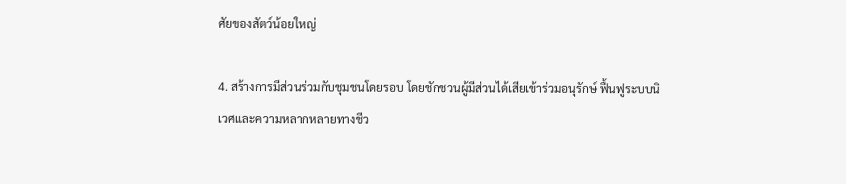ศัยของสัตว์น้อยใหญ่

4. สร้างการมีส่วนร่วมกับชุมชนโดยรอบ โดยชักชวนผู้มีส่วนได้เสียเข้าร่วมอนุรักษ์ ฟื้นฟูระบบนิเวศและความหลากหลายทางชีว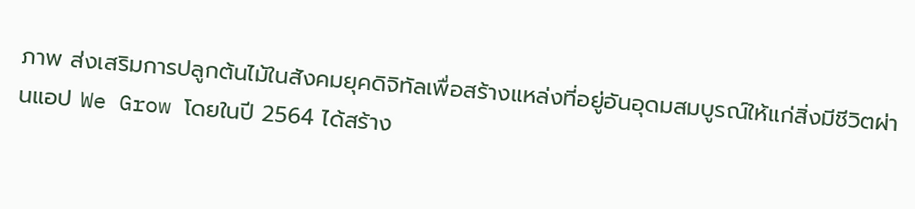ภาพ ส่งเสริมการปลูกต้นไม้ในสังคมยุคดิจิทัลเพื่อสร้างแหล่งที่อยู่อันอุดมสมบูรณ์ให้แก่สิ่งมีชีวิตผ่านแอป We Grow โดยในปี 2564 ได้สร้าง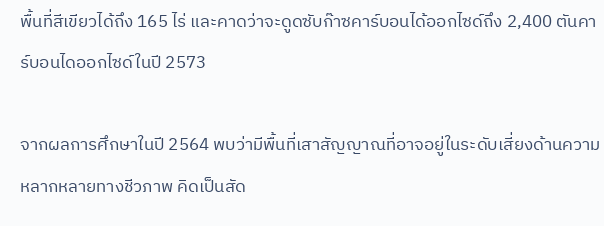พื้นที่สีเขียวได้ถึง 165 ไร่ และคาดว่าจะดูดซับก๊าซคาร์บอนได้ออกไซด์ถึง 2,400 ตันคาร์บอนไดออกไซด์ในปี 2573

จากผลการศึกษาในปี 2564 พบว่ามีพื้นที่เสาสัญญาณที่อาจอยู่ในระดับเสี่ยงด้านความหลากหลายทางชีวภาพ คิดเป็นสัด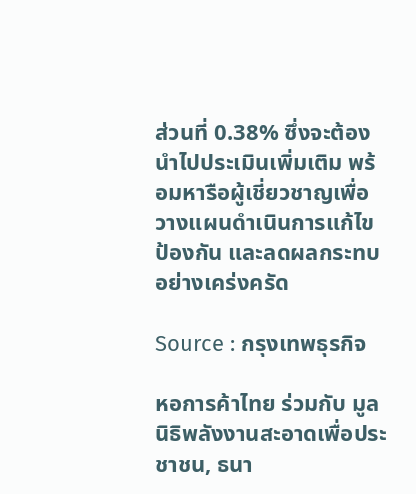ส่วนที่ 0.38% ซึ่งจะต้องนำไปประเมินเพิ่มเติม พร้อมหารือผู้เชี่ยวชาญเพื่อวางแผนดำเนินการแก้ไข ป้องกัน และลดผลกระทบอย่างเคร่งครัด

Source : กรุงเทพธุรกิจ

หอการค้าไทย ร่วมกับ มูลนิธิพลังงานสะอาดเพื่อประชาชน, ธนา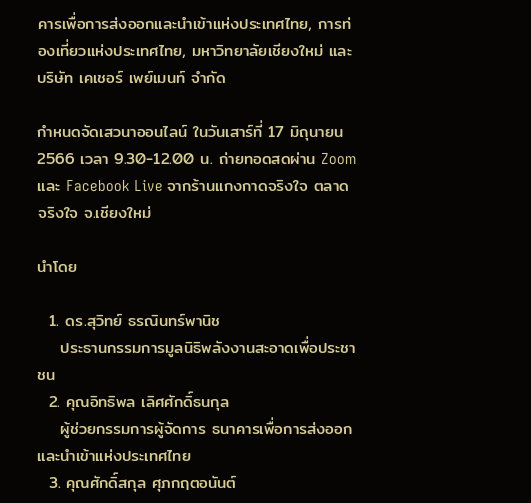คารเพื่อการส่งออกและนำเข้าแห่งประเทศไทย, การท่องเที่ยวแห่งประเทศไทย, มหาวิทยาลัยเชียงใหม่ และ บริษัท เคเชอร์ เพย์เมนท์ จำกัด

กำหนดจัดเสวนาออนไลน์ ในวันเสาร์ที่ 17 มิถุนายน 2566 เวลา 9.30-12.00 น. ถ่ายทอดสดผ่าน Zoom และ Facebook Live จากร้านแกงกาดจริงใจ ตลาดจริงใจ จ.เชียงใหม่

นำโดย

  1. ดร.สุวิทย์ ธรณินทร์พานิช
    ประธานกรรมการมูลนิธิพลังงานสะอาดเพื่อประชาชน
  2. คุณอิทธิพล เลิศศักดิ์ธนกุล
    ผู้ช่วยกรรมการผู้จัดการ ธนาคารเพื่อการส่งออกและนำเข้าแห่งประเทศไทย
  3. คุณศักดิ์สกุล ศุภกฤตอนันต์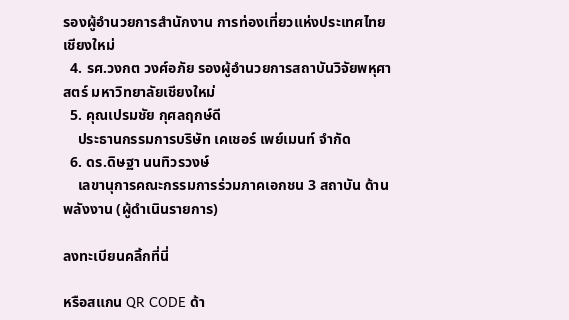รองผู้อำนวยการสำนักงาน การท่องเที่ยวแห่งประเทศไทย เชียงใหม่
  4. รศ.วงกต วงศ์อภัย รองผู้อำนวยการสถาบันวิจัยพหุศาสตร์ มหาวิทยาลัยเชียงใหม่
  5. คุณเปรมชัย กุศลฤกษ์ดี
    ประธานกรรมการบริษัท เคเชอร์ เพย์เมนท์ จำกัด
  6. ดร.ดิษฐา นนทิวรวงษ์
    เลขานุการคณะกรรมการร่วมภาคเอกชน 3 สถาบัน ด้านพลังงาน (ผู้ดำเนินรายการ)

ลงทะเบียนคลิ้กที่นี่

หรือสแกน QR CODE ด้า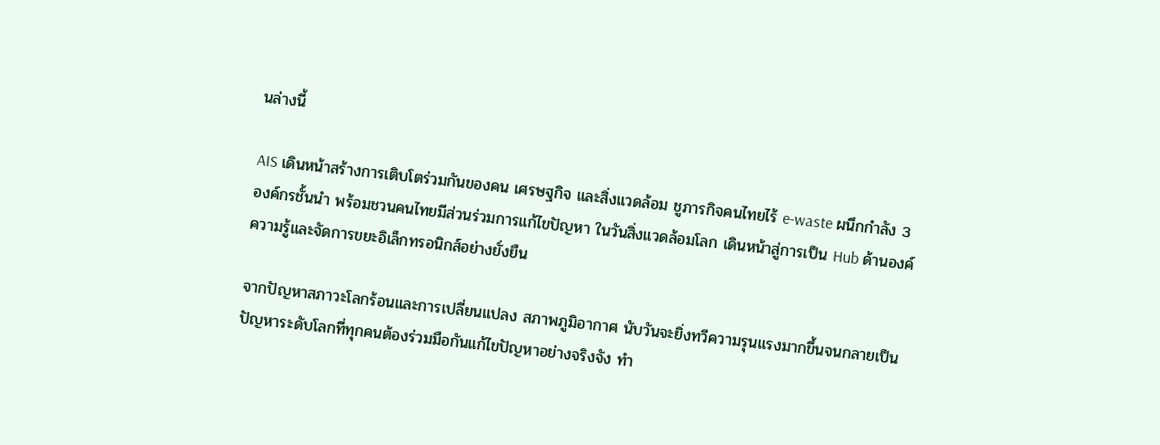นล่างนี้

AIS เดินหน้าสร้างการเติบโตร่วมกันของคน เศรษฐกิจ และสิ่งแวดล้อม ชูภารกิจคนไทยไร้ e-waste ผนึกกำลัง 3 องค์กรชั้นนำ พร้อมชวนคนไทยมีส่วนร่วมการแก้ไขปัญหา ในวันสิ่งแวดล้อมโลก เดินหน้าสู่การเป็น Hub ด้านองค์ความรู้และจัดการขยะอิเล็กทรอนิกส์อย่างยั่งยืน

จากปัญหาสภาวะโลกร้อนและการเปลี่ยนแปลง สภาพภูมิอากาศ นับวันจะยิ่งทวีความรุนแรงมากขึ้นจนกลายเป็นปัญหาระดับโลกที่ทุกคนต้องร่วมมือกันแก้ไขปัญหาอย่างจริงจัง ทำ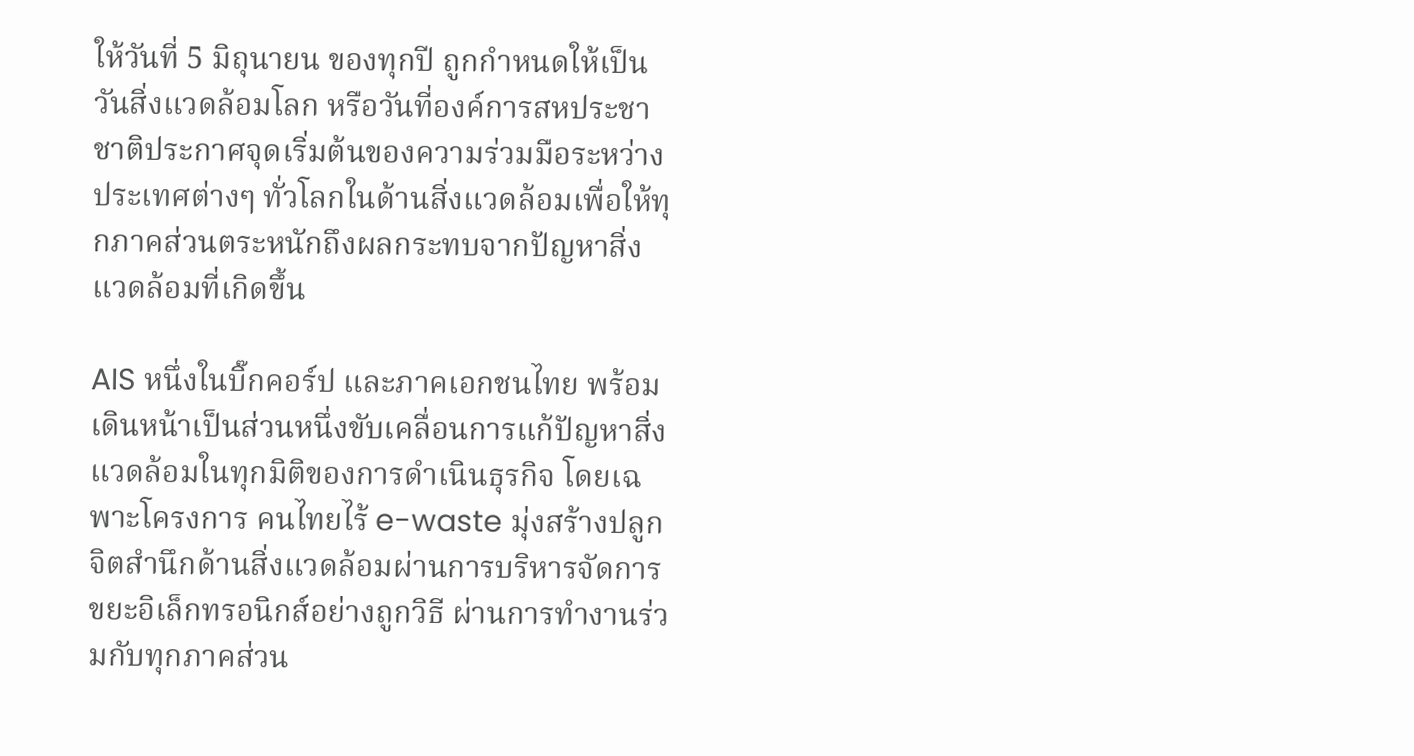ให้วันที่ 5 มิถุนายน ของทุกปี ถูกกำหนดให้เป็น วันสิ่งแวดล้อมโลก หรือวันที่องค์การสหประชาชาติประกาศจุดเริ่มต้นของความร่วมมือระหว่างประเทศต่างๆ ทั่วโลกในด้านสิ่งแวดล้อมเพื่อให้ทุกภาคส่วนตระหนักถึงผลกระทบจากปัญหาสิ่งแวดล้อมที่เกิดขึ้น

AIS หนึ่งในบิ๊กคอร์ป และภาคเอกชนไทย พร้อมเดินหน้าเป็นส่วนหนึ่งขับเคลื่อนการแก้ปัญหาสิ่งแวดล้อมในทุกมิติของการดำเนินธุรกิจ โดยเฉพาะโครงการ คนไทยไร้ e-waste มุ่งสร้างปลูกจิตสำนึกด้านสิ่งแวดล้อมผ่านการบริหารจัดการขยะอิเล็กทรอนิกส์อย่างถูกวิธี ผ่านการทำงานร่วมกับทุกภาคส่วน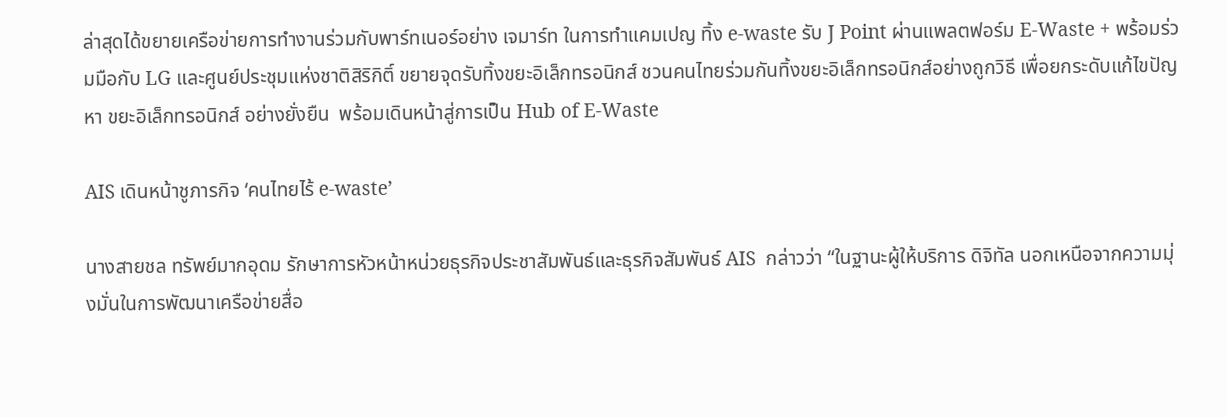ล่าสุดได้ขยายเครือข่ายการทำงานร่วมกับพาร์ทเนอร์อย่าง เจมาร์ท ในการทำแคมเปญ ทิ้ง e-waste รับ J Point ผ่านแพลตฟอร์ม E-Waste + พร้อมร่วมมือกับ LG และศูนย์ประชุมแห่งชาติสิริกิติ์ ขยายจุดรับทิ้งขยะอิเล็กทรอนิกส์ ชวนคนไทยร่วมกันทิ้งขยะอิเล็กทรอนิกส์อย่างถูกวิธี เพื่อยกระดับแก้ไขปัญหา ขยะอิเล็กทรอนิกส์ อย่างยั่งยืน  พร้อมเดินหน้าสู่การเป็น Hub of E-Waste

AIS เดินหน้าชูภารกิจ ‘คนไทยไร้ e-waste’

นางสายชล ทรัพย์มากอุดม รักษาการหัวหน้าหน่วยธุรกิจประชาสัมพันธ์และธุรกิจสัมพันธ์ AIS  กล่าวว่า “ในฐานะผู้ให้บริการ ดิจิทัล นอกเหนือจากความมุ่งมั่นในการพัฒนาเครือข่ายสื่อ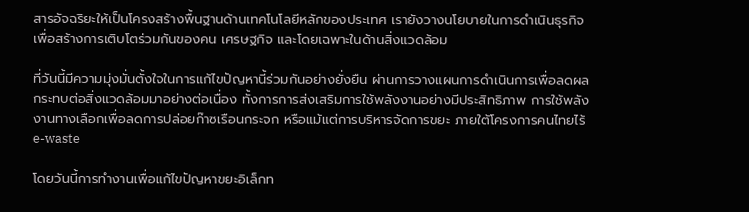สารอัจฉริยะให้เป็นโครงสร้างพื้นฐานด้านเทคโนโลยีหลักของประเทศ เรายังวางนโยบายในการดำเนินธุรกิจเพื่อสร้างการเติบโตร่วมกันของคน เศรษฐกิจ และโดยเฉพาะในด้านสิ่งแวดล้อม

ที่วันนี้มีความมุ่งมั่นตั้งใจในการแก้ไขปัญหานี้ร่วมกันอย่างยั่งยืน ผ่านการวางแผนการดำเนินการเพื่อลดผลกระทบต่อสิ่งแวดล้อมมาอย่างต่อเนื่อง ทั้งการการส่งเสริมการใช้พลังงานอย่างมีประสิทธิภาพ การใช้พลังงานทางเลือกเพื่อลดการปล่อยก๊าซเรือนกระจก หรือแม้แต่การบริหารจัดการขยะ ภายใต้โครงการคนไทยไร้ e-waste

โดยวันนี้การทำงานเพื่อแก้ไขปัญหาขยะอิเล็กท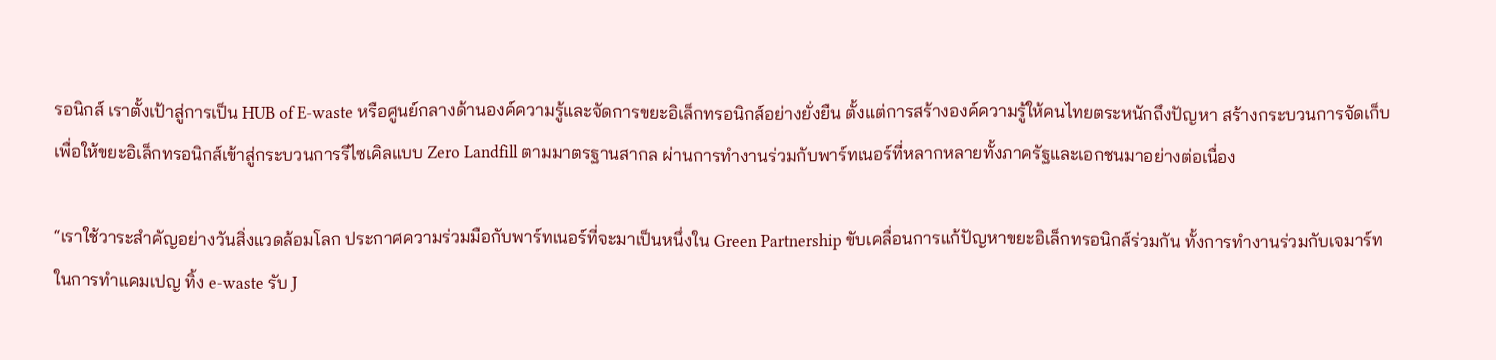รอนิกส์ เราตั้งเป้าสู่การเป็น HUB of E-waste หรือศูนย์กลางด้านองค์ความรู้และจัดการขยะอิเล็กทรอนิกส์อย่างยั่งยืน ตั้งแต่การสร้างองค์ความรู้ให้คนไทยตระหนักถึงปัญหา สร้างกระบวนการจัดเก็บเพื่อให้ขยะอิเล็กทรอนิกส์เข้าสู่กระบวนการรีไซเคิลแบบ Zero Landfill ตามมาตรฐานสากล ผ่านการทำงานร่วมกับพาร์ทเนอร์ที่หลากหลายทั้งภาครัฐและเอกชนมาอย่างต่อเนื่อง

“เราใช้วาระสำคัญอย่างวันสิ่งแวดล้อมโลก ประกาศความร่วมมือกับพาร์ทเนอร์ที่จะมาเป็นหนึ่งใน Green Partnership ขับเคลื่อนการแก้ปัญหาขยะอิเล็กทรอนิกส์ร่วมกัน ทั้งการทำงานร่วมกับเจมาร์ท ในการทำแคมเปญ ทิ้ง e-waste รับ J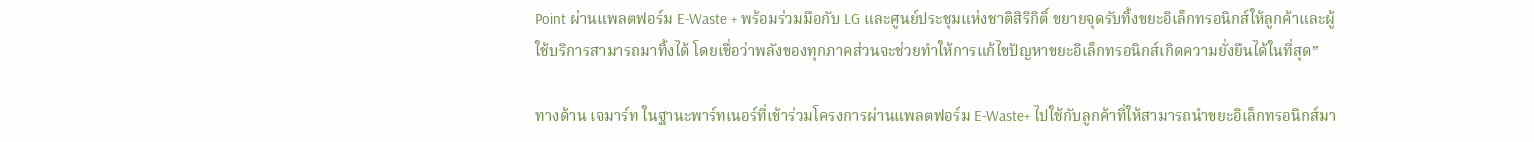Point ผ่านแพลตฟอร์ม E-Waste + พร้อมร่วมมือกับ LG และศูนย์ประชุมแห่งชาติสิริกิติ์ ขยายจุดรับทิ้งขยะอิเล็กทรอนิกส์ให้ลูกค้าและผู้ใช้บริการสามารถมาทิ้งได้ โดยเชื่อว่าพลังของทุกภาคส่วนจะช่วยทำให้การแก้ไขปัญหาขยะอิเล็กทรอนิกส์เกิดความยั่งยืนได้ในที่สุด”

ทางด้าน เจมาร์ท ในฐานะพาร์ทเนอร์ที่เข้าร่วมโครงการผ่านแพลตฟอร์ม E-Waste+ ไปใช้กับลูกค้าที่ให้สามารถนำขยะอิเล็กทรอนิกส์มา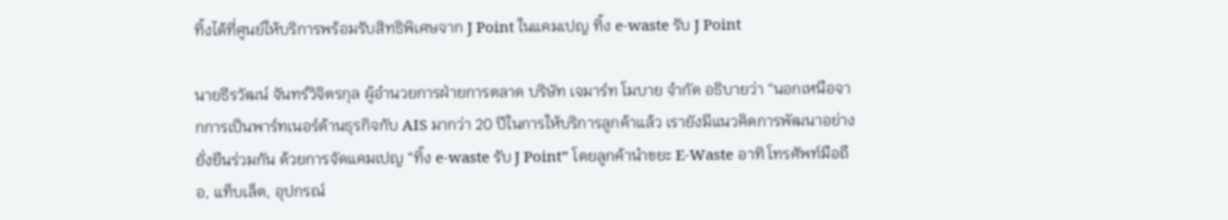ทิ้งได้ที่ศูนย์ให้บริการพร้อมรับสิทธิพิเศษจาก J Point ในแคมเปญ ทิ้ง e-waste รับ J Point

นายธีรวัฒน์ จันทร์วิจิตรกุล ผู้อำนวยการฝ่ายการตลาด บริษัท เจมาร์ท โมบาย จำกัด อธิบายว่า “นอกเหนือจากการเป็นพาร์ทเนอร์ด้านธุรกิจกับ AIS มากว่า 20 ปีในการให้บริการลูกค้าแล้ว เรายังมีแนวคิดการพัฒนาอย่างยั่งยืนร่วมกัน ด้วยการจัดแคมเปญ “ทิ้ง e-waste รับ J Point” โดยลูกค้านำขยะ E-Waste อาทิ โทรศัพท์มือถือ, แท็บเล็ต, อุปกรณ์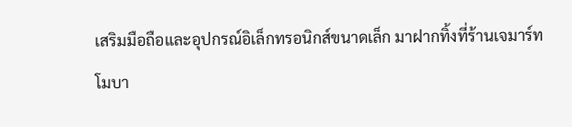เสริมมือถือและอุปกรณ์อิเล็กทรอนิกส์ขนาดเล็ก มาฝากทิ้งที่ร้านเจมาร์ท โมบา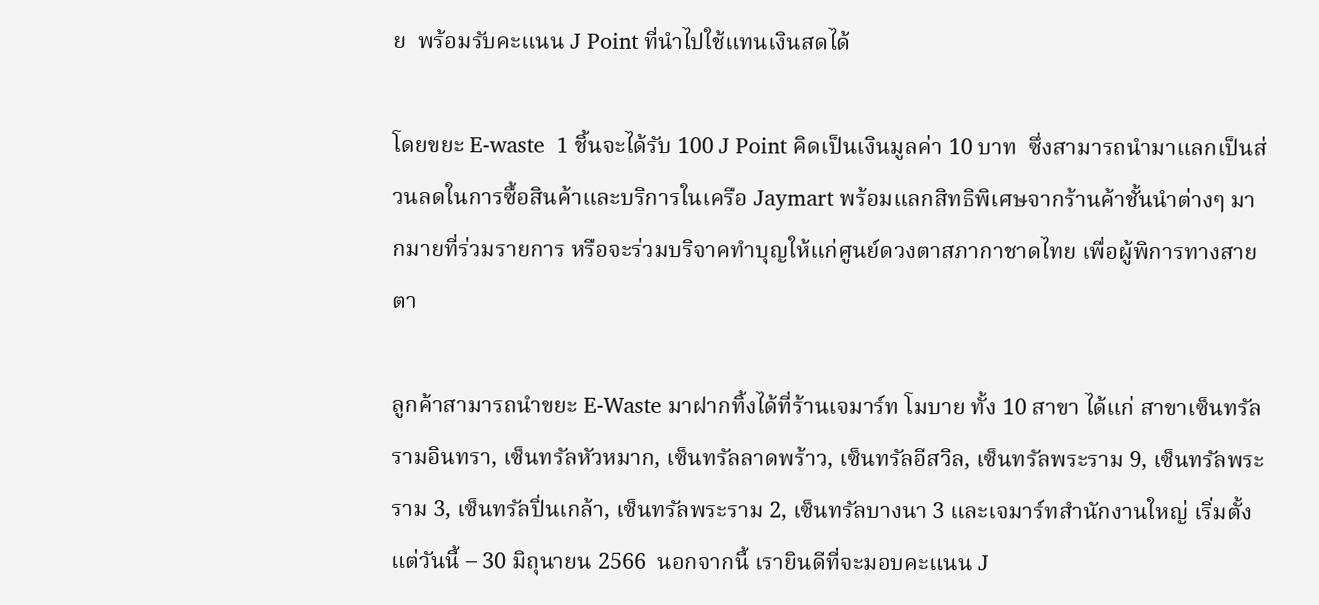ย  พร้อมรับคะแนน J Point ที่นำไปใช้แทนเงินสดได้

โดยขยะ E-waste  1 ชิ้นจะได้รับ 100 J Point คิดเป็นเงินมูลค่า 10 บาท  ซึ่งสามารถนำมาแลกเป็นส่วนลดในการซื้อสินค้าและบริการในเครือ Jaymart พร้อมแลกสิทธิพิเศษจากร้านค้าชั้นนำต่างๆ มากมายที่ร่วมรายการ หรือจะร่วมบริจาคทำบุญให้แก่ศูนย์ดวงตาสภากาชาดไทย เพื่อผู้พิการทางสายตา

ลูกค้าสามารถนำขยะ E-Waste มาฝากทิ้งได้ที่ร้านเจมาร์ท โมบาย ทั้ง 10 สาขา ได้แก่ สาขาเซ็นทรัลรามอินทรา, เซ็นทรัลหัวหมาก, เซ็นทรัลลาดพร้าว, เซ็นทรัลอีสวิล, เซ็นทรัลพระราม 9, เซ็นทรัลพระราม 3, เซ็นทรัลปิ่นเกล้า, เซ็นทรัลพระราม 2, เซ็นทรัลบางนา 3 และเจมาร์ทสำนักงานใหญ่ เริ่มตั้งแต่วันนี้ – 30 มิถุนายน 2566  นอกจากนี้ เรายินดีที่จะมอบคะแนน J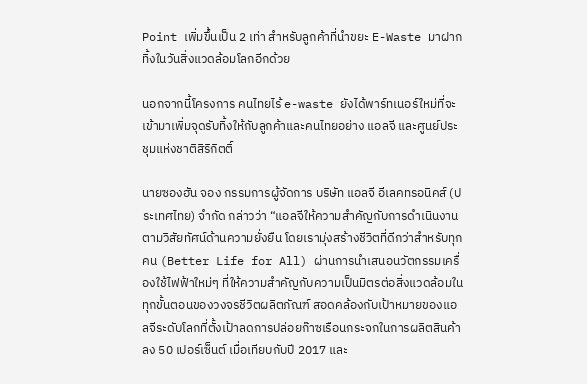Point เพิ่มขึ้นเป็น 2 เท่า สำหรับลูกค้าที่นำขยะ E-Waste มาฝากทิ้งในวันสิ่งแวดล้อมโลกอีกด้วย

นอกจากนี้โครงการ คนไทยไร้ e-waste ยังได้พาร์ทเนอร์ใหม่ที่จะเข้ามาเพิ่มจุดรับทิ้งให้กับลูกค้าและคนไทยอย่าง แอลจี และศูนย์ประชุมแห่งชาติสิริกิตติ์

นายซองฮัน จอง กรรมการผู้จัดการ บริษัท แอลจี อีเลคทรอนิคส์ (ประเทศไทย) จำกัด กล่าวว่า “แอลจีให้ความสำคัญกับการดำเนินงานตามวิสัยทัศน์ด้านความยั่งยืน โดยเรามุ่งสร้างชีวิตที่ดีกว่าสำหรับทุกคน (Better Life for All) ผ่านการนำเสนอนวัตกรรมเครื่องใช้ไฟฟ้าใหม่ๆ ที่ให้ความสำคัญกับความเป็นมิตรต่อสิ่งแวดล้อมในทุกขั้นตอนของวงจรชีวิตผลิตภัณฑ์ สอดคล้องกับเป้าหมายของแอลจีระดับโลกที่ตั้งเป้าลดการปล่อยก๊าซเรือนกระจกในการผลิตสินค้าลง 50 เปอร์เซ็นต์ เมื่อเทียบกับปี 2017 และ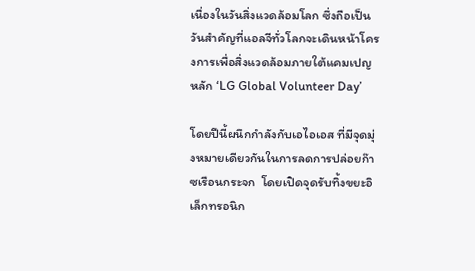เนื่องในวันสิ่งแวดล้อมโลก ซึ่งถือเป็นวันสำคัญที่แอลจีทั่วโลกจะเดินหน้าโครงการเพื่อสิ่งแวดล้อมภายใต้แคมเปญหลัก ‘LG Global Volunteer Day’

โดยปีนี้ผนึกกำลังกับเอไอเอส ที่มีจุดมุ่งหมายเดียวกันในการลดการปล่อยก๊าซเรือนกระจก  โดยเปิดจุดรับทิ้งขยะอิเล็กทรอนิก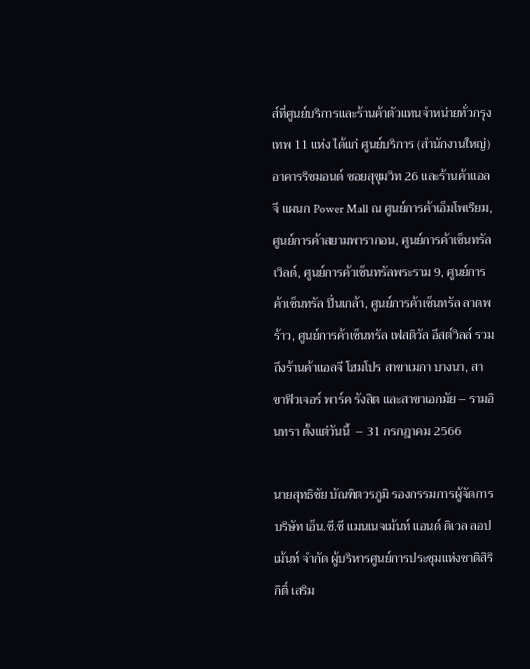ส์ที่ศูนย์บริการและร้านค้าตัวแทนจำหน่ายทั่วกรุงเทพ 11 แห่ง ได้แก่ ศูนย์บริการ (สำนักงานใหญ่) อาคารริชมอนด์ ซอยสุขุมวิท 26 และร้านค้าแอลจี แผนก Power Mall ณ ศูนย์การค้าเอ็มโพเรียม, ศูนย์การค้าสยามพารากอน, ศูนย์การค้าเซ็นทรัลเวิลด์, ศูนย์การค้าเซ็นทรัลพระราม 9, ศูนย์การค้าเซ็นทรัล ปิ่นเกล้า, ศูนย์การค้าเซ็นทรัล ลาดพร้าว, ศูนย์การค้าเซ็นทรัล เฟสติวัล อีสต์วิลล์ รวมถึงร้านค้าแอลจี โฮมโปร สาขาเมกา บางนา, สาขาฟิวเจอร์ พาร์ค รังสิต และสาขาเอกมัย – รามอินทรา ตั้งแต่วันนี้  – 31 กรกฎาคม 2566

นายสุทธิชัย บัณฑิตวรภูมิ รองกรรมการผู้จัดการ บริษัท เอ็น.ซี.ซี แมนเนจเม้นท์ แอนด์ ดิเวล ลอปเม้นท์ จำกัด ผู้บริหารศูนย์การประชุมแห่งชาติสิริกิติ์ เสริม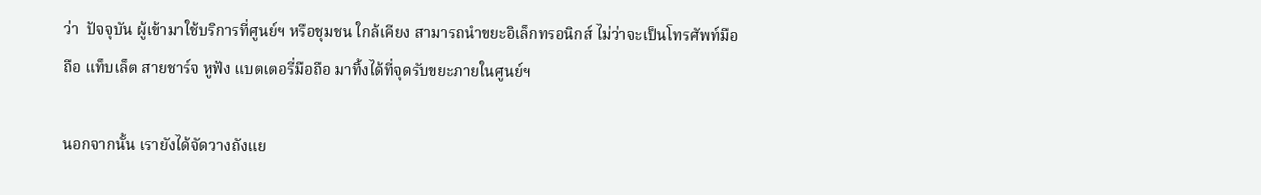ว่า  ปัจจุบัน ผู้เข้ามาใช้บริการที่ศูนย์ฯ หรือชุมชน ใกล้เคียง สามารถนำขยะอิเล็กทรอนิกส์ ไม่ว่าจะเป็นโทรศัพท์มือถือ แท็บเล็ต สายชาร์จ หูฟัง แบตเตอรี่มือถือ มาทิ้งได้ที่จุดรับขยะภายในศูนย์ฯ

นอกจากนั้น เรายังได้จัดวางถังแย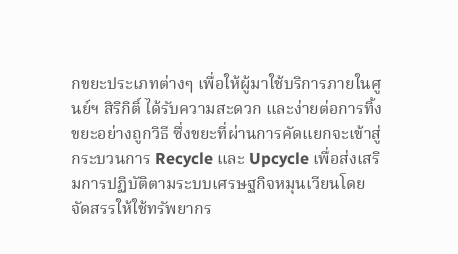กขยะประเภทต่างๆ เพื่อให้ผู้มาใช้บริการภายในศูนย์ฯ สิริกิติ์ ได้รับความสะดวก และง่ายต่อการทิ้งขยะอย่างถูกวิธี ซึ่งขยะที่ผ่านการคัดแยกจะเข้าสู่กระบวนการ Recycle และ Upcycle เพื่อส่งเสริมการปฏิบัติตามระบบเศรษฐกิจหมุนเวียนโดยจัดสรรให้ใช้ทรัพยากร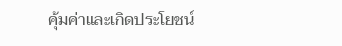คุ้มค่าและเกิดประโยชน์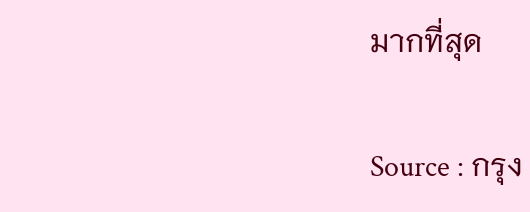มากที่สุด

Source : กรุง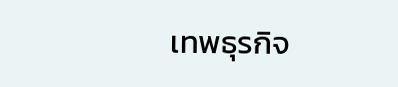เทพธุรกิจ